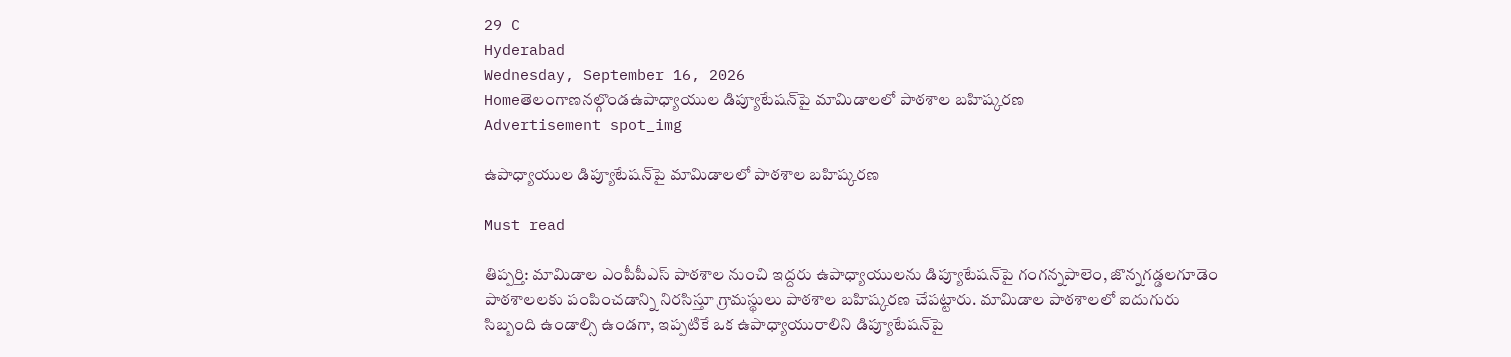29 C
Hyderabad
Wednesday, September 16, 2026
Homeతెలంగాణనల్గొండఉపాధ్యాయుల డిప్యూటేషన్‌పై మామిడాలలో పాఠశాల బహిష్కరణ
Advertisement spot_img

ఉపాధ్యాయుల డిప్యూటేషన్‌పై మామిడాలలో పాఠశాల బహిష్కరణ

Must read

తిప్పర్తి: మామిడాల ఎంపీపీఎస్‌ పాఠశాల నుంచి ఇద్దరు ఉపాధ్యాయులను డిప్యూటేషన్‌పై గంగన్నపాలెం, జొన్నగడ్డలగూడెం పాఠశాలలకు పంపించడాన్ని నిరసిస్తూ గ్రామస్థులు పాఠశాల బహిష్కరణ చేపట్టారు. మామిడాల పాఠశాలలో ఐదుగురు సిబ్బంది ఉండాల్సి ఉండగా, ఇప్పటికే ఒక ఉపాధ్యాయురాలిని డిప్యూటేషన్‌పై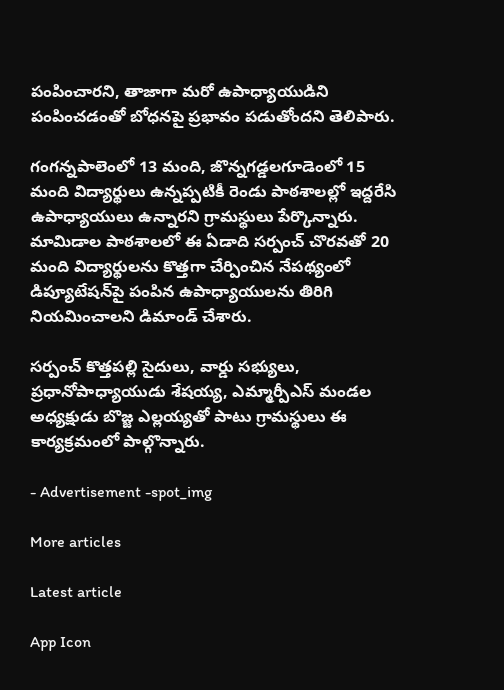పంపించారని, తాజాగా మరో ఉపాధ్యాయుడిని పంపించడంతో బోధనపై ప్రభావం పడుతోందని తెలిపారు.

గంగన్నపాలెంలో 13 మంది, జొన్నగడ్డలగూడెంలో 15 మంది విద్యార్థులు ఉన్నప్పటికీ రెండు పాఠశాలల్లో ఇద్దరేసి ఉపాధ్యాయులు ఉన్నారని గ్రామస్థులు పేర్కొన్నారు. మామిడాల పాఠశాలలో ఈ ఏడాది సర్పంచ్ చొరవతో 20 మంది విద్యార్థులను కొత్తగా చేర్పించిన నేపథ్యంలో డిప్యూటేషన్‌పై పంపిన ఉపాధ్యాయులను తిరిగి నియమించాలని డిమాండ్ చేశారు.

సర్పంచ్ కొత్తపల్లి సైదులు, వార్డు సభ్యులు, ప్రధానోపాధ్యాయుడు శేషయ్య, ఎమ్మార్పీఎస్ మండల అధ్యక్షుడు బొజ్జ ఎల్లయ్యతో పాటు గ్రామస్థులు ఈ కార్యక్రమంలో పాల్గొన్నారు.

- Advertisement -spot_img

More articles

Latest article

App Icon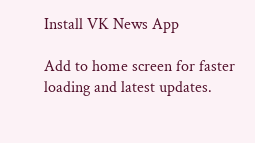Install VK News App

Add to home screen for faster loading and latest updates.